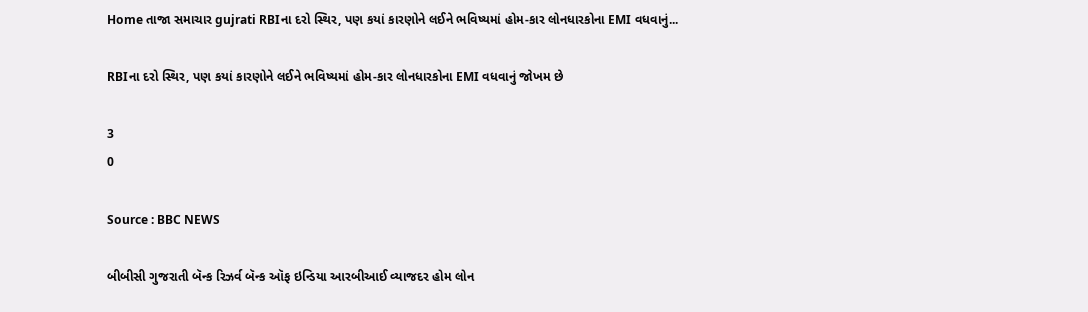Home તાજા સમાચાર gujrati RBIના દરો સ્થિર, પણ કયાં કારણોને લઈને ભવિષ્યમાં હોમ-કાર લોનધારકોના EMI વધવાનું...

RBIના દરો સ્થિર, પણ કયાં કારણોને લઈને ભવિષ્યમાં હોમ-કાર લોનધારકોના EMI વધવાનું જોખમ છે

3
0

Source : BBC NEWS

બીબીસી ગુજરાતી બૅન્ક રિઝર્વ બૅન્ક ઑફ ઇન્ડિયા આરબીઆઈ વ્યાજદર હોમ લોન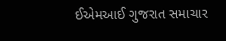ઈએમઆઈ ગુજરાત સમાચાર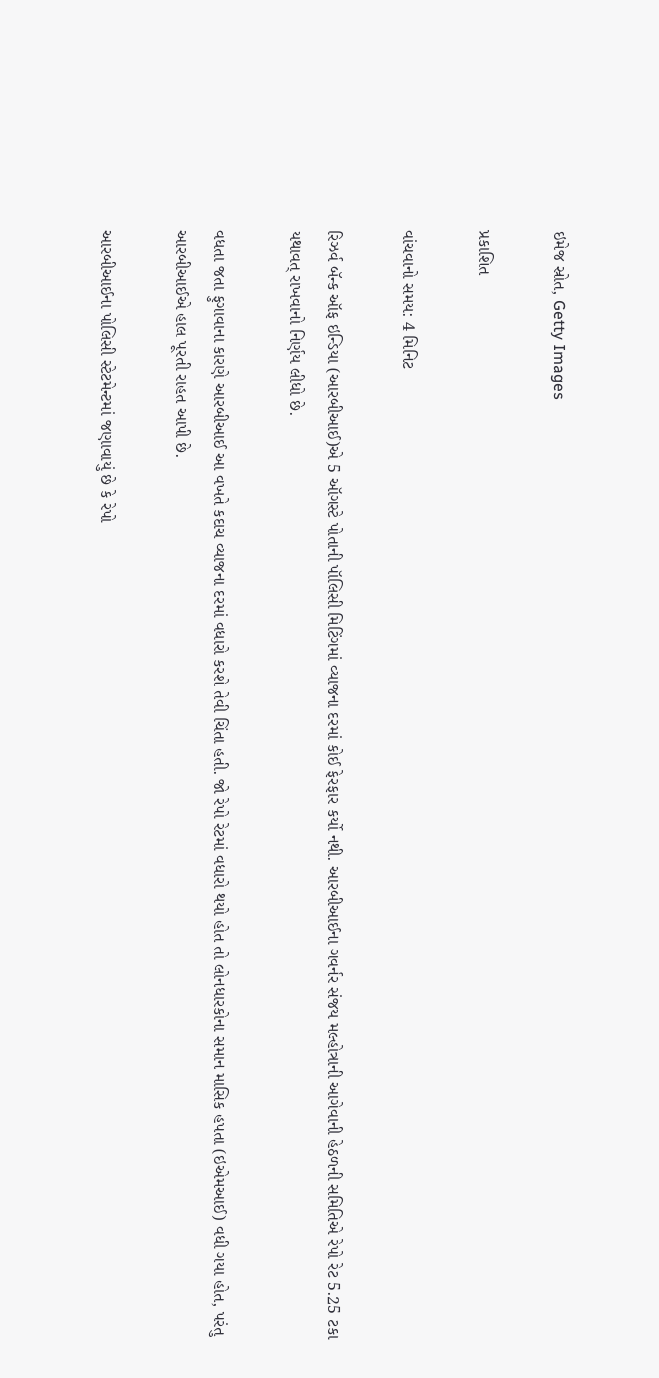ઇમેજ સ્રોત, Getty Images

પ્રકાશિત

વાંચવાનો સમય: 4 મિનિટ

રિઝર્વ બૅન્ક ઑફ ઇન્ડિયા (આરબીઆઈ)એ 5 ઑગસ્ટે પોતાની પૉલિસી મિટિંગમાં વ્યાજના દરમાં કોઈ ફેરફાર કર્યો નથી. આરબીઆઈના ગવર્નર સંજય મલ્હોત્રાની આગેવાની હેઠળની સમિતિએ રેપો રેટ 5.25 ટકા યથાવત્ રાખવાનો નિર્ણય લીધો છે.

વધતા જતા ફુગાવાના કારણે આરબીઆઈ આ વખતે કદાચ વ્યાજના દરમાં વધારો કરશે તેવી ચિંતા હતી. જો રેપો રેટમાં વધારો થયો હોત તો લોનધારકોના સમાન માસિક હપતા (ઇએમઆઈ) વધી ગયા હોત, પરંતુ આરબીઆઈએ હાલ પૂરતી રાહત આપી છે.

આરબીઆઈના પોલિસી સ્ટેટમેન્ટમાં જણાવાયું છે કે રેપો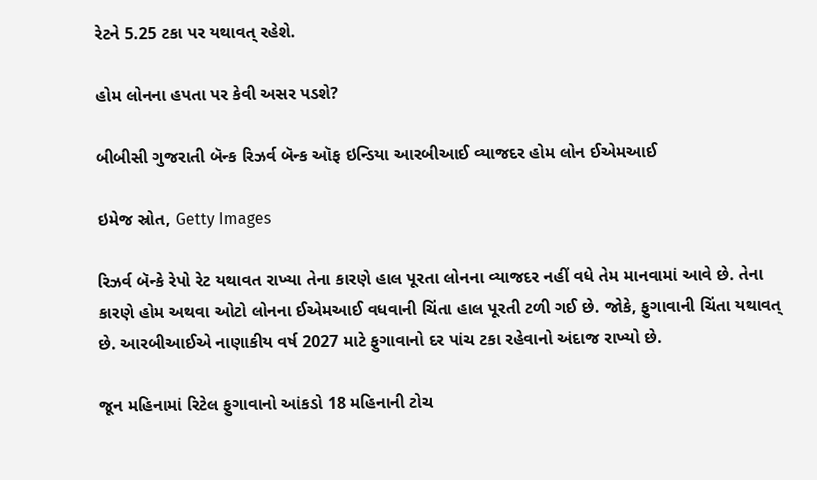રેટને 5.25 ટકા પર યથાવત્ રહેશે.

હોમ લોનના હપતા પર કેવી અસર પડશે?

બીબીસી ગુજરાતી બૅન્ક રિઝર્વ બૅન્ક ઑફ ઇન્ડિયા આરબીઆઈ વ્યાજદર હોમ લોન ઈએમઆઈ

ઇમેજ સ્રોત, Getty Images

રિઝર્વ બૅન્કે રેપો રેટ યથાવત રાખ્યા તેના કારણે હાલ પૂરતા લોનના વ્યાજદર નહીં વધે તેમ માનવામાં આવે છે. તેના કારણે હોમ અથવા ઓટો લોનના ઈએમઆઈ વધવાની ચિંતા હાલ પૂરતી ટળી ગઈ છે. જોકે, ફુગાવાની ચિંતા યથાવત્ છે. આરબીઆઈએ નાણાકીય વર્ષ 2027 માટે ફુગાવાનો દર પાંચ ટકા રહેવાનો અંદાજ રાખ્યો છે.

જૂન મહિનામાં રિટેલ ફુગાવાનો આંકડો 18 મહિનાની ટોચ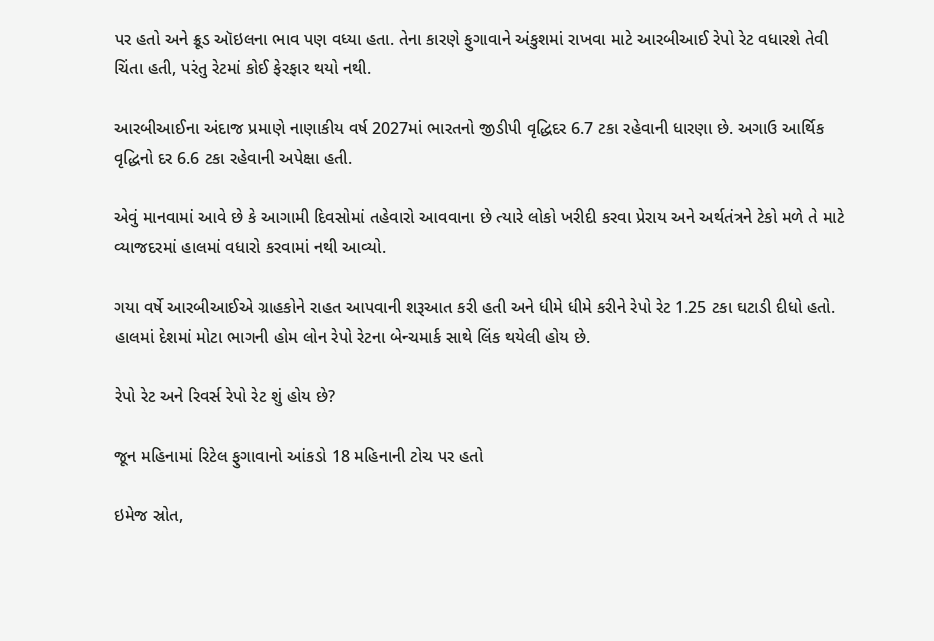પર હતો અને ક્રૂડ ઑઇલના ભાવ પણ વધ્યા હતા. તેના કારણે ફુગાવાને અંકુશમાં રાખવા માટે આરબીઆઈ રેપો રેટ વધારશે તેવી ચિંતા હતી, પરંતુ રેટમાં કોઈ ફેરફાર થયો નથી.

આરબીઆઈના અંદાજ પ્રમાણે નાણાકીય વર્ષ 2027માં ભારતનો જીડીપી વૃદ્ધિદર 6.7 ટકા રહેવાની ધારણા છે. અગાઉ આર્થિક વૃદ્ધિનો દર 6.6 ટકા રહેવાની અપેક્ષા હતી.

એવું માનવામાં આવે છે કે આગામી દિવસોમાં તહેવારો આવવાના છે ત્યારે લોકો ખરીદી કરવા પ્રેરાય અને અર્થતંત્રને ટેકો મળે તે માટે વ્યાજદરમાં હાલમાં વધારો કરવામાં નથી આવ્યો.

ગયા વર્ષે આરબીઆઈએ ગ્રાહકોને રાહત આપવાની શરૂઆત કરી હતી અને ધીમે ધીમે કરીને રેપો રેટ 1.25 ટકા ઘટાડી દીધો હતો. હાલમાં દેશમાં મોટા ભાગની હોમ લોન રેપો રેટના બેન્ચમાર્ક સાથે લિંક થયેલી હોય છે.

રેપો રેટ અને રિવર્સ રેપો રેટ શું હોય છે?

જૂન મહિનામાં રિટેલ ફુગાવાનો આંકડો 18 મહિનાની ટોચ પર હતો

ઇમેજ સ્રોત,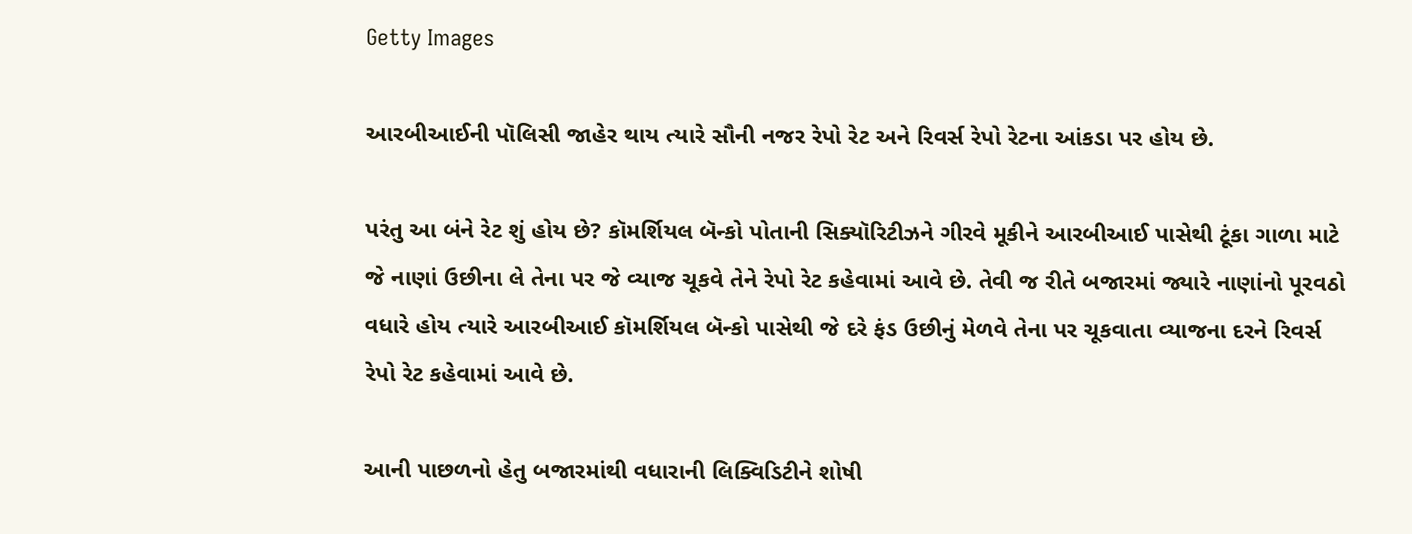Getty Images

આરબીઆઈની પૉલિસી જાહેર થાય ત્યારે સૌની નજર રેપો રેટ અને રિવર્સ રેપો રેટના આંકડા પર હોય છે.

પરંતુ આ બંને રેટ શું હોય છે? કૉમર્શિયલ બૅન્કો પોતાની સિક્યૉરિટીઝને ગીરવે મૂકીને આરબીઆઈ પાસેથી ટૂંકા ગાળા માટે જે નાણાં ઉછીના લે તેના પર જે વ્યાજ ચૂકવે તેને રેપો રેટ કહેવામાં આવે છે. તેવી જ રીતે બજારમાં જ્યારે નાણાંનો પૂરવઠો વધારે હોય ત્યારે આરબીઆઈ કૉમર્શિયલ બૅન્કો પાસેથી જે દરે ફંડ ઉછીનું મેળવે તેના પર ચૂકવાતા વ્યાજના દરને રિવર્સ રેપો રેટ કહેવામાં આવે છે.

આની પાછળનો હેતુ બજારમાંથી વધારાની લિક્વિડિટીને શોષી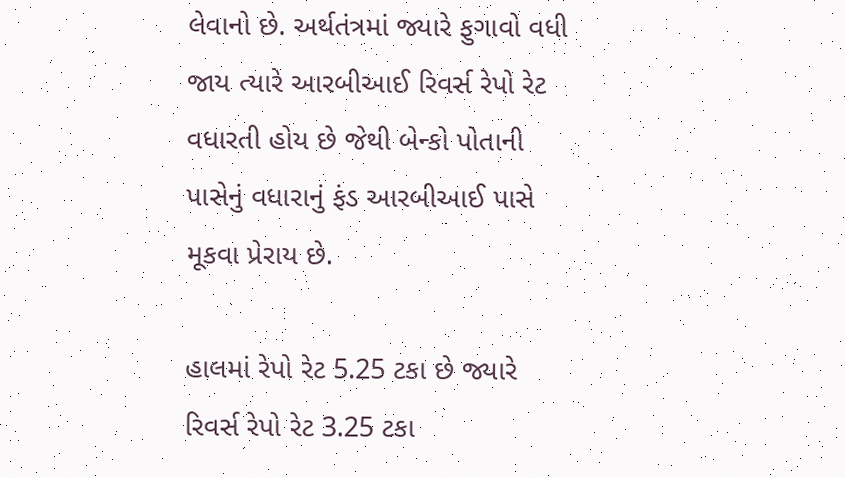લેવાનો છે. અર્થતંત્રમાં જ્યારે ફુગાવો વધી જાય ત્યારે આરબીઆઈ રિવર્સ રેપો રેટ વધારતી હોય છે જેથી બેન્કો પોતાની પાસેનું વધારાનું ફંડ આરબીઆઈ પાસે મૂકવા પ્રેરાય છે.

હાલમાં રેપો રેટ 5.25 ટકા છે જ્યારે રિવર્સ રેપો રેટ 3.25 ટકા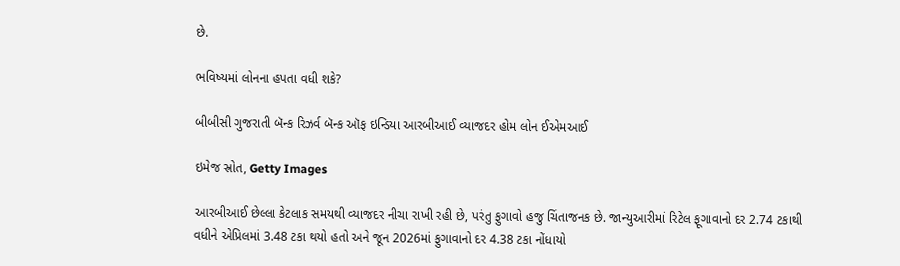છે.

ભવિષ્યમાં લોનના હપતા વધી શકે?

બીબીસી ગુજરાતી બૅન્ક રિઝર્વ બૅન્ક ઑફ ઇન્ડિયા આરબીઆઈ વ્યાજદર હોમ લોન ઈએમઆઈ

ઇમેજ સ્રોત, Getty Images

આરબીઆઈ છેલ્લા કેટલાક સમયથી વ્યાજદર નીચા રાખી રહી છે, પરંતુ ફુગાવો હજુ ચિંતાજનક છે. જાન્યુઆરીમાં રિટેલ ફૂગાવાનો દર 2.74 ટકાથી વધીને એપ્રિલમાં 3.48 ટકા થયો હતો અને જૂન 2026માં ફુગાવાનો દર 4.38 ટકા નોંધાયો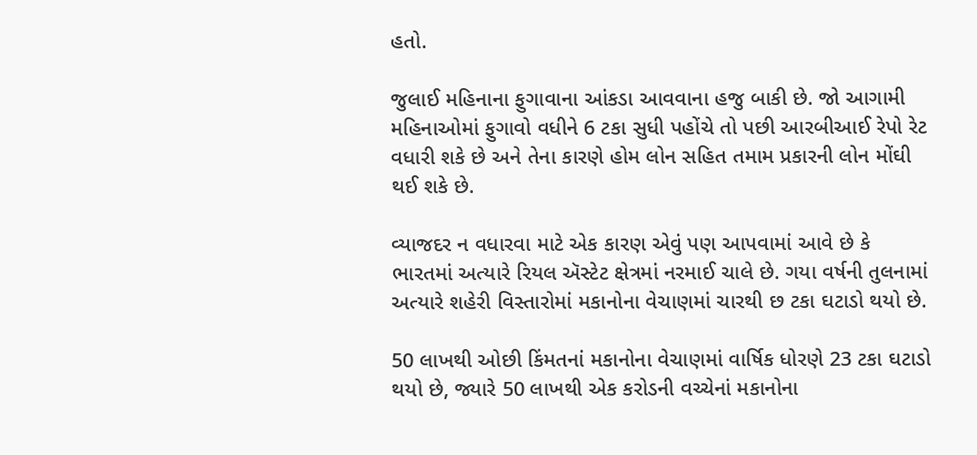હતો.

જુલાઈ મહિનાના ફુગાવાના આંકડા આવવાના હજુ બાકી છે. જો આગામી મહિનાઓમાં ફુગાવો વધીને 6 ટકા સુધી પહોંચે તો પછી આરબીઆઈ રેપો રેટ વધારી શકે છે અને તેના કારણે હોમ લોન સહિત તમામ પ્રકારની લોન મોંઘી થઈ શકે છે.

વ્યાજદર ન વધારવા માટે એક કારણ એવું પણ આપવામાં આવે છે કે ભારતમાં અત્યારે રિયલ ઍસ્ટેટ ક્ષેત્રમાં નરમાઈ ચાલે છે. ગયા વર્ષની તુલનામાં અત્યારે શહેરી વિસ્તારોમાં મકાનોના વેચાણમાં ચારથી છ ટકા ઘટાડો થયો છે.

50 લાખથી ઓછી કિંમતનાં મકાનોના વેચાણમાં વાર્ષિક ધોરણે 23 ટકા ઘટાડો થયો છે, જ્યારે 50 લાખથી એક કરોડની વચ્ચેનાં મકાનોના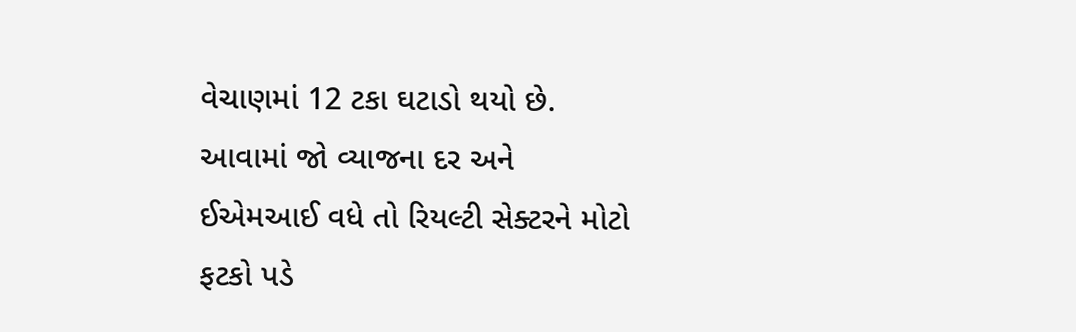વેચાણમાં 12 ટકા ઘટાડો થયો છે. આવામાં જો વ્યાજના દર અને ઈએમઆઈ વધે તો રિયલ્ટી સેક્ટરને મોટો ફટકો પડે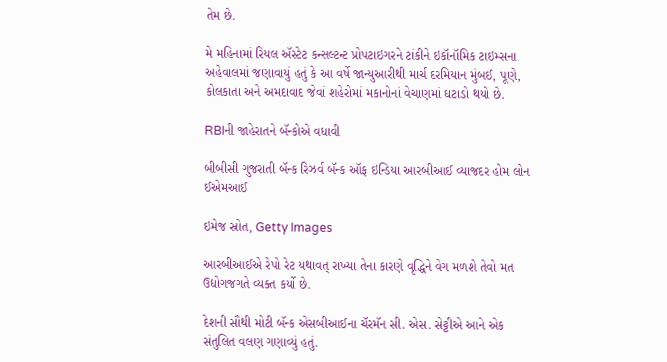તેમ છે.

મે મહિનામાં રિયલ ઍસ્ટેટ કન્સલ્ટન્ટ પ્રોપટાઇગરને ટાંકીને ઇકૉનૉમિક ટાઇમ્સના અહેવાલમાં જણાવાયું હતું કે આ વર્ષે જાન્યુઆરીથી માર્ચ દરમિયાન મુંબઈ, પૂણે, કોલકાતા અને અમદાવાદ જેવાં શહેરોમાં મકાનોનાં વેચાણમાં ઘટાડો થયો છે.

RBIની જાહેરાતને બૅન્કોએ વધાવી

બીબીસી ગુજરાતી બૅન્ક રિઝર્વ બૅન્ક ઑફ ઇન્ડિયા આરબીઆઈ વ્યાજદર હોમ લોન ઈએમઆઈ

ઇમેજ સ્રોત, Getty Images

આરબીઆઈએ રેપો રેટ યથાવત્ રાખ્યા તેના કારણે વૃદ્ધિને વેગ મળશે તેવો મત ઉદ્યોગજગતે વ્યક્ત કર્યો છે.

દેશની સૌથી મોટી બૅન્ક એસબીઆઈના ચૅરમૅન સી. એસ. સેટ્ટીએ આને એક સંતુલિત વલણ ગણાવ્યું હતું.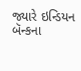જ્યારે ઇન્ડિયન બૅન્કના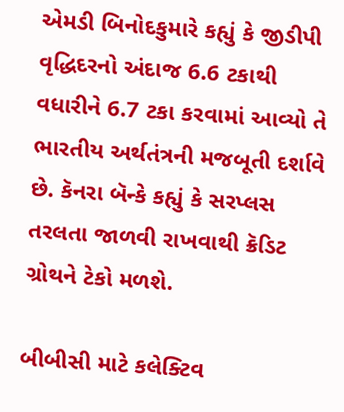એમડી બિનોદકુમારે કહ્યું કે જીડીપી વૃદ્ધિદરનો અંદાજ 6.6 ટકાથી વધારીને 6.7 ટકા કરવામાં આવ્યો તે ભારતીય અર્થતંત્રની મજબૂતી દર્શાવે છે. કૅનરા બૅન્કે કહ્યું કે સરપ્લસ તરલતા જાળવી રાખવાથી ક્રૅડિટ ગ્રોથને ટેકો મળશે.

બીબીસી માટે કલેક્ટિવ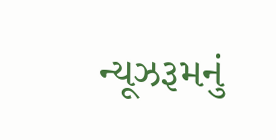ન્યૂઝરૂમનું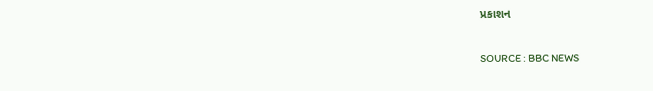પ્રકાશન

SOURCE : BBC NEWS